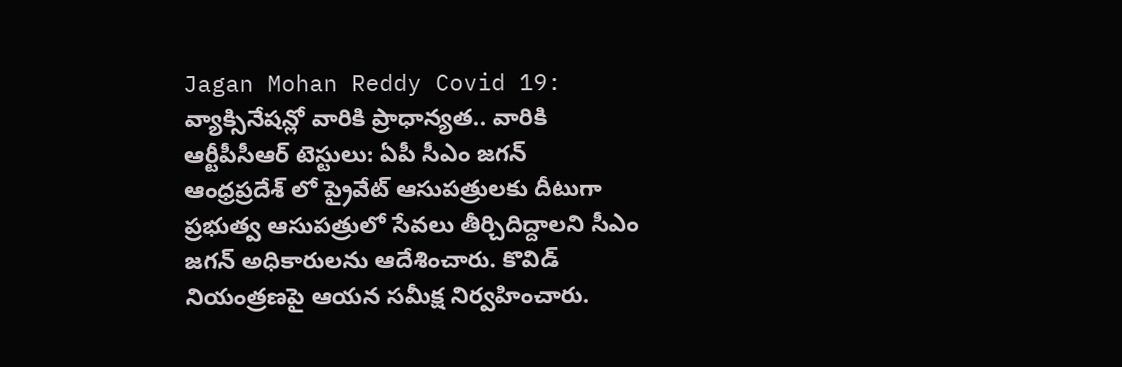Jagan Mohan Reddy Covid 19: వ్యాక్సినేషన్లో వారికి ప్రాధాన్యత.. వారికి ఆర్టీపీసీఆర్ టెస్టులు: ఏపీ సీఎం జగన్
ఆంధ్రప్రదేశ్ లో ప్రైవేట్ ఆసుపత్రులకు దీటుగా ప్రభుత్వ ఆసుపత్రులో సేవలు తీర్చిదిద్దాలని సీఎం జగన్ అధికారులను ఆదేశించారు. కొవిడ్ నియంత్రణపై ఆయన సమీక్ష నిర్వహించారు.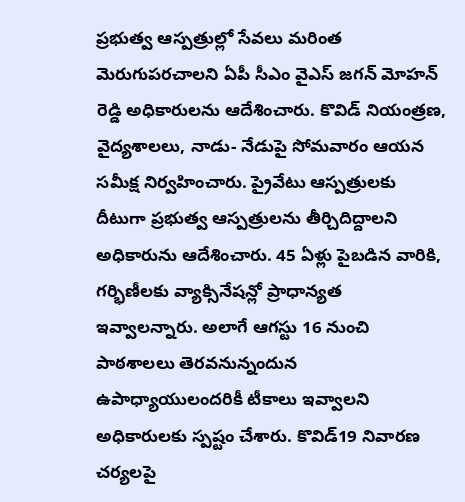ప్రభుత్వ ఆస్పత్రుల్లో సేవలు మరింత మెరుగుపరచాలని ఏపీ సీఎం వైఎస్ జగన్ మోహన్ రెడ్డి అధికారులను ఆదేశించారు. కొవిడ్ నియంత్రణ, వైద్యశాలలు, నాడు- నేడుపై సోమవారం ఆయన సమీక్ష నిర్వహించారు. ప్రైవేటు ఆస్పత్రులకు దీటుగా ప్రభుత్వ ఆస్పత్రులను తీర్చిదిద్దాలని అధికారును ఆదేశించారు. 45 ఏళ్లు పైబడిన వారికి, గర్భిణీలకు వ్యాక్సినేషన్లో ప్రాధాన్యత ఇవ్వాలన్నారు. అలాగే ఆగస్టు 16 నుంచి పాఠశాలలు తెరవనున్నందున ఉపాధ్యాయులందరికీ టీకాలు ఇవ్వాలని అధికారులకు స్పష్టం చేశారు. కొవిడ్19 నివారణ చర్యలపై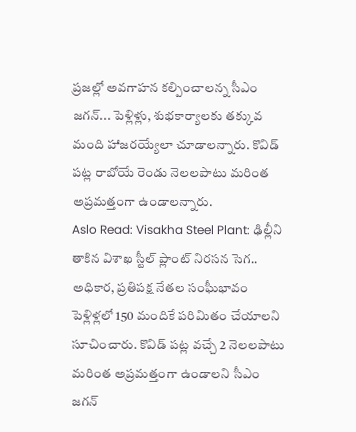ప్రజల్లో అవగాహన కల్పించాలన్న సీఎం జగన్... పెళ్లిళ్లు, శుభకార్యాలకు తక్కువ మంది హాజరయ్యేలా చూడాలన్నారు. కొవిడ్ పట్ల రాబోయే రెండు నెలలపాటు మరింత అప్రమత్తంగా ఉండాలన్నారు.
Aslo Read: Visakha Steel Plant: ఢిల్లీని తాకిన విశాఖ స్టీల్ ప్లాంట్ నిరసన సెగ.. అధికార, ప్రతిపక్ష నేతల సంఘీభావం
పెళ్లిళ్లలో 150 మందికే పరిమితం చేయాలని సూచించారు. కొవిడ్ పట్ల వచ్చే 2 నెలలపాటు మరింత అప్రమత్తంగా ఉండాలని సీఎం జగన్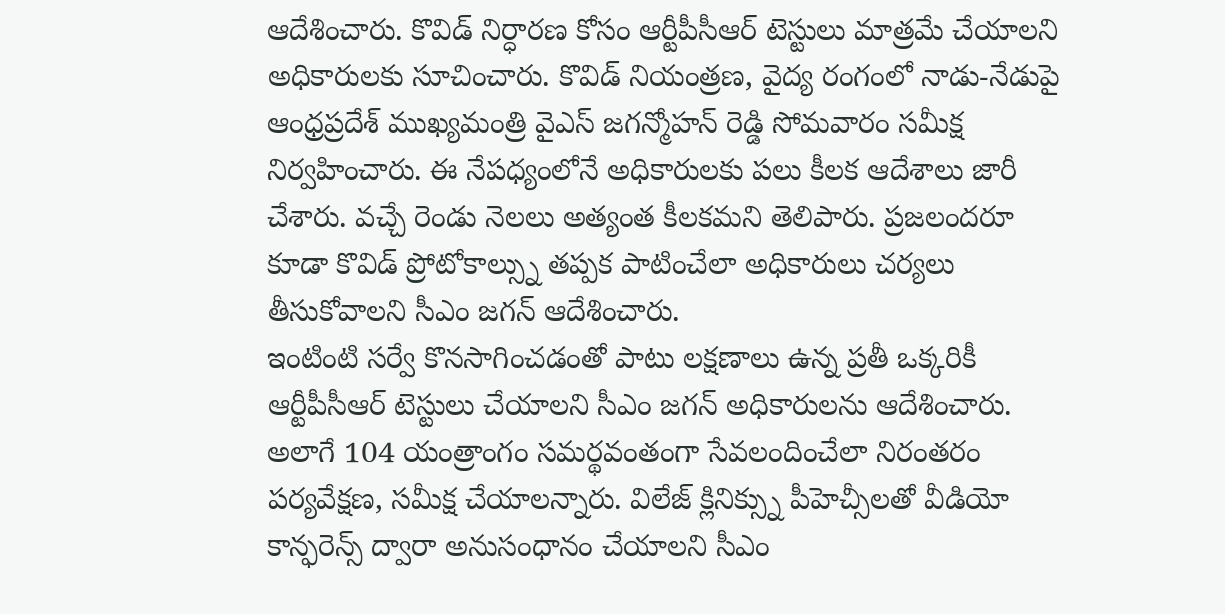ఆదేశించారు. కొవిడ్ నిర్ధారణ కోసం ఆర్టీపీసీఆర్ టెస్టులు మాత్రమే చేయాలని అధికారులకు సూచించారు. కొవిడ్ నియంత్రణ, వైద్య రంగంలో నాడు-నేడుపై ఆంధ్రప్రదేశ్ ముఖ్యమంత్రి వైఎస్ జగన్మోహన్ రెడ్డి సోమవారం సమీక్ష నిర్వహించారు. ఈ నేపధ్యంలోనే అధికారులకు పలు కీలక ఆదేశాలు జారీ చేశారు. వచ్చే రెండు నెలలు అత్యంత కీలకమని తెలిపారు. ప్రజలందరూ కూడా కొవిడ్ ప్రోటోకాల్స్ను తప్పక పాటించేలా అధికారులు చర్యలు తీసుకోవాలని సీఎం జగన్ ఆదేశించారు.
ఇంటింటి సర్వే కొనసాగించడంతో పాటు లక్షణాలు ఉన్న ప్రతీ ఒక్కరికీ ఆర్టీపీసీఆర్ టెస్టులు చేయాలని సీఎం జగన్ అధికారులను ఆదేశించారు. అలాగే 104 యంత్రాంగం సమర్థవంతంగా సేవలందించేలా నిరంతరం పర్యవేక్షణ, సమీక్ష చేయాలన్నారు. విలేజ్ క్లినిక్స్ను పీహెచ్సీలతో వీడియో కాన్ఫరెన్స్ ద్వారా అనుసంధానం చేయాలని సీఎం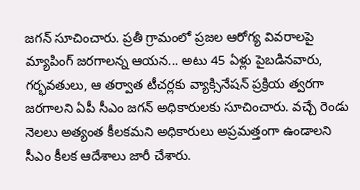జగన్ సూచించారు. ప్రతీ గ్రామంలో ప్రజల ఆరోగ్య వివరాలపై మ్యాపింగ్ జరగాలన్న ఆయన... అటు 45 ఏళ్లు పైబడినవారు, గర్భవతులు, ఆ తర్వాత టీచర్లకు వ్యాక్సినేషన్ ప్రక్రియ త్వరగా జరగాలని ఏపీ సీఎం జగన్ అధికారులకు సూచించారు. వచ్చే రెండు నెలలు అత్యంత కీలకమని అధికారులు అప్రమత్తంగా ఉండాలని సీఎం కీలక ఆదేశాలు జారీ చేశారు.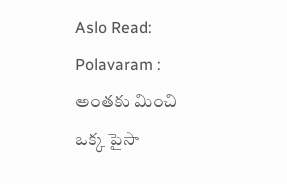Aslo Read: Polavaram : అంతకు మించి ఒక్క పైసా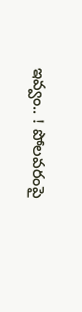ఇవ్వం.. ! పోలవరంపై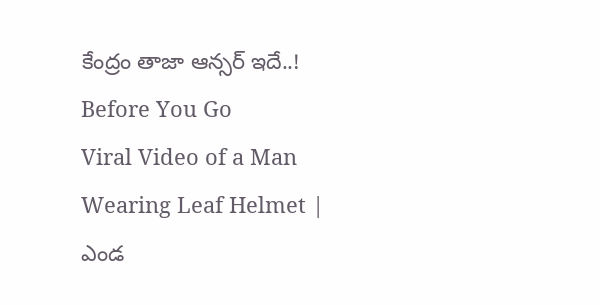కేంద్రం తాజా ఆన్సర్ ఇదే..!
Before You Go
Viral Video of a Man Wearing Leaf Helmet | ఎండ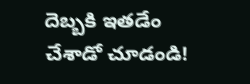దెబ్బకి ఇతడేం చేశాడో చూడండి!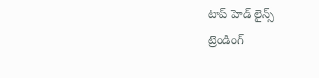టాప్ హెడ్ లైన్స్
ట్రెండింగ్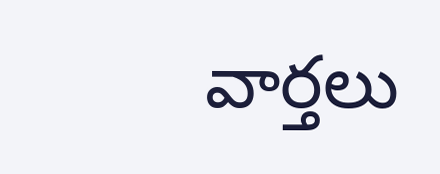వార్తలు